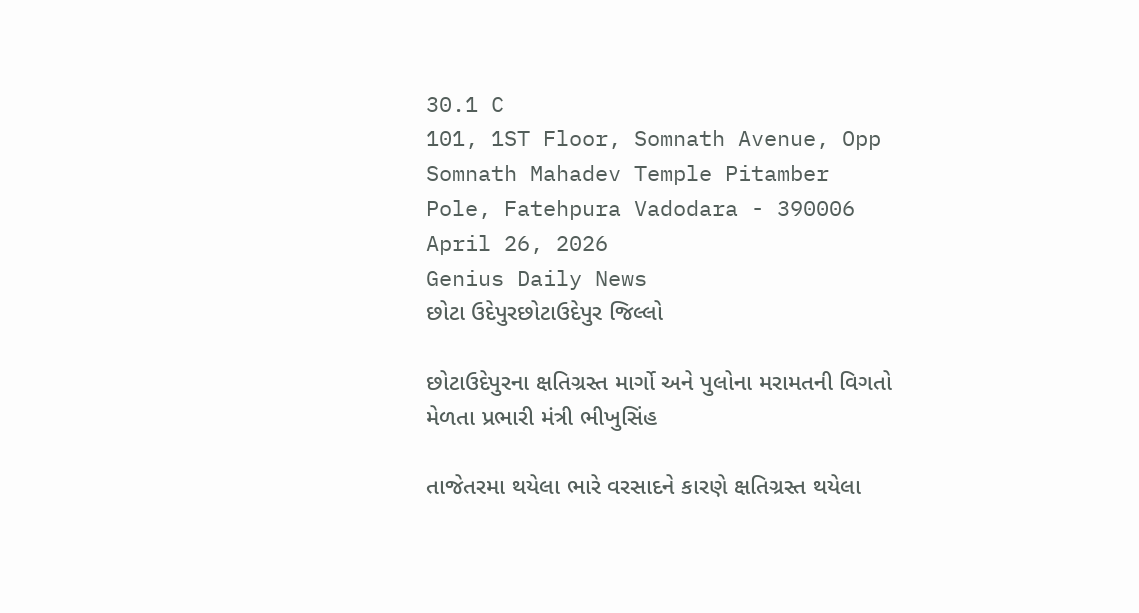30.1 C
101, 1ST Floor, Somnath Avenue, Opp Somnath Mahadev Temple Pitamber Pole, Fatehpura Vadodara - 390006
April 26, 2026
Genius Daily News
છોટા ઉદેપુરછોટાઉદેપુર જિલ્લો

છોટાઉદેપુરના ક્ષતિગ્રસ્ત માર્ગો અને પુલોના મરામતની વિગતો મેળતા પ્રભારી મંત્રી ભીખુસિંહ

તાજેતરમા થયેલા ભારે વરસાદને કારણે ક્ષતિગ્રસ્ત થયેલા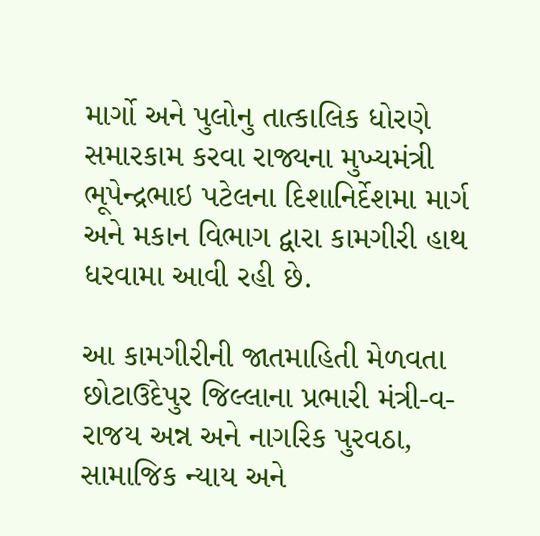માર્ગો અને પુલોનુ તાત્કાલિક ધોરણે સમારકામ કરવા રાજ્યના મુખ્યમંત્રી ભૂપેન્દ્રભાઇ પટેલના દિશાનિર્દેશમા માર્ગ અને મકાન વિભાગ દ્વારા કામગીરી હાથ ધરવામા આવી રહી છે.

આ કામગીરીની જાતમાહિતી મેળવતા છોટાઉદેપુર જિલ્લાના પ્રભારી મંત્રી-વ-રાજય અન્ન અને નાગરિક પુરવઠા, સામાજિક ન્યાય અને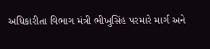અધિકારીતા વિભાગ મંત્રી ભીખુસિંહ પરમારે માર્ગ અને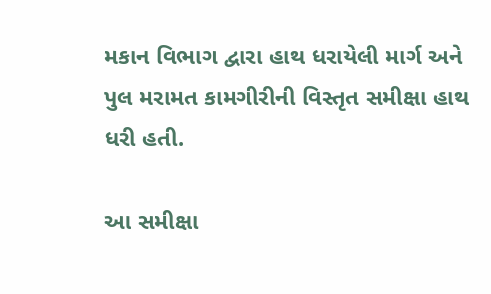મકાન વિભાગ દ્વારા હાથ ધરાયેલી માર્ગ અને પુલ મરામત કામગીરીની વિસ્તૃત સમીક્ષા હાથ ધરી હતી.

આ સમીક્ષા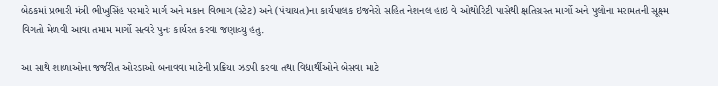બેઠકમાં પ્રભારી મંત્રી ભીખુસિંહ પરમારે માર્ગ અને મકાન વિભાગ (સ્ટેટ) અને (પંચાયત)ના કાર્યપાલક ઇજનેરો સહિત નેશનલ હાઇ વે ઓથોરિટી પાસેથી ક્ષતિગ્રસ્ત માર્ગો અને પુલોના મરામતની સૂક્ષ્મ વિગતો મેળવી આવા તમામ માર્ગો સત્વરે પુનઃ કાર્યરત કરવા જણાવ્યુ હતુ.

આ સાથે શાળાઓના જર્જરીત ઓરડાઓ બનાવવા માટેની પ્રક્રિયા ઝડપી કરવા તથા વિદ્યાર્થીઓને બેસવા માટે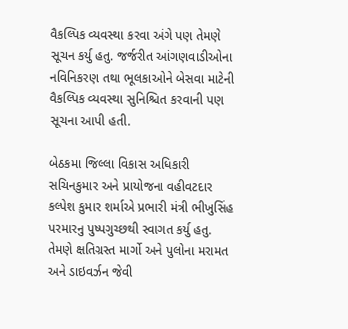વૈકલ્પિક વ્યવસ્થા કરવા અંગે પણ તેમણે સૂચન કર્યુ હતુ. જર્જરીત આંગણવાડીઓના નવિનિકરણ તથા ભૂલકાઓને બેસવા માટેની વૈકલ્પિક વ્યવસ્થા સુનિશ્ચિત કરવાની પણ સૂચના આપી હતી.

બેઠકમા જિલ્લા વિકાસ અધિકારી સચિનકુમાર અને પ્રાયોજના વહીવટદાર કલ્પેશ કુમાર શર્માએ પ્રભારી મંત્રી ભીખુસિંહ પરમારનુ પુષ્પગુચ્છથી સ્વાગત કર્યુ હતુ. તેમણે ક્ષતિગ્રસ્ત માર્ગો અને પુલોના મરામત અને ડાઇવર્ઝન જેવી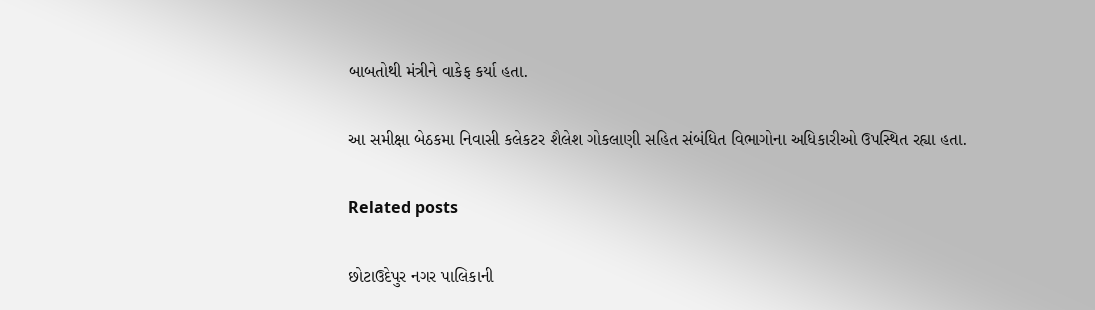બાબતોથી મંત્રીને વાકેફ કર્યા હતા.

આ સમીક્ષા બેઠકમા નિવાસી કલેકટર શૈલેશ ગોકલાણી સહિત સંબંધિત વિભાગોના અધિકારીઓ ઉપસ્થિત રહ્યા હતા.

Related posts

છોટાઉદેપુર નગર પાલિકાની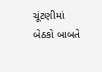ચૂંટણીમાં બેઠકો બાબતે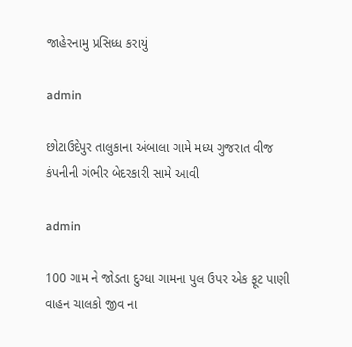જાહેરનામુ પ્રસિધ્ધ કરાયું

admin

છોટાઉદેપુર તાલુકાના અંબાલા ગામે મધ્ય ગુજરાત વીજ કંપનીની ગંભીર બેદરકારી સામે આવી

admin

100 ગામ ને જોડતા દુગ્ધા ગામના પુલ ઉપર એક ફૂટ પાણી વાહન ચાલકો જીવ ના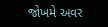જોખમે અવર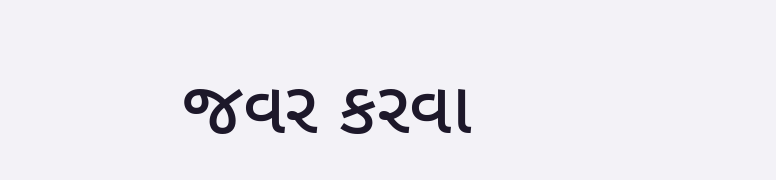જવર કરવા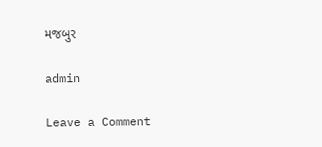મજબુર

admin

Leave a Comment